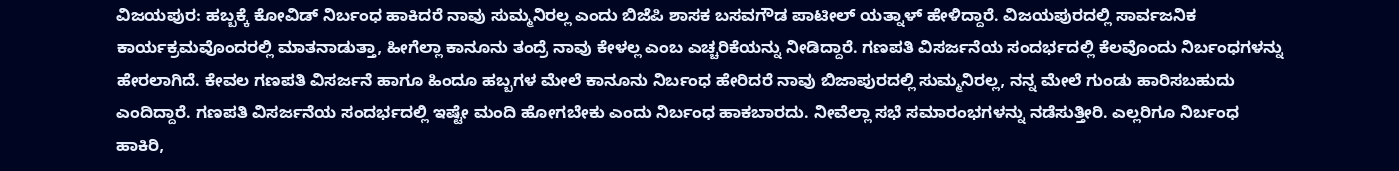ವಿಜಯಪುರ: ಹಬ್ಬಕ್ಕೆ ಕೋವಿಡ್ ನಿರ್ಬಂಧ ಹಾಕಿದರೆ ನಾವು ಸುಮ್ಮನಿರಲ್ಲ ಎಂದು ಬಿಜೆಪಿ ಶಾಸಕ ಬಸವಗೌಡ ಪಾಟೀಲ್ ಯತ್ನಾಳ್ ಹೇಳಿದ್ದಾರೆ. ವಿಜಯಪುರದಲ್ಲಿ ಸಾರ್ವಜನಿಕ ಕಾರ್ಯಕ್ರಮವೊಂದರಲ್ಲಿ ಮಾತನಾಡುತ್ತಾ, ಹೀಗೆಲ್ಲಾ ಕಾನೂನು ತಂದ್ರೆ ನಾವು ಕೇಳಲ್ಲ ಎಂಬ ಎಚ್ಚರಿಕೆಯನ್ನು ನೀಡಿದ್ದಾರೆ. ಗಣಪತಿ ವಿಸರ್ಜನೆಯ ಸಂದರ್ಭದಲ್ಲಿ ಕೆಲವೊಂದು ನಿರ್ಬಂಧಗಳನ್ನು ಹೇರಲಾಗಿದೆ. ಕೇವಲ ಗಣಪತಿ ವಿಸರ್ಜನೆ ಹಾಗೂ ಹಿಂದೂ ಹಬ್ಬಗಳ ಮೇಲೆ ಕಾನೂನು ನಿರ್ಬಂಧ ಹೇರಿದರೆ ನಾವು ಬಿಜಾಪುರದಲ್ಲಿ ಸುಮ್ಮನಿರಲ್ಲ, ನನ್ನ ಮೇಲೆ ಗುಂಡು ಹಾರಿಸಬಹುದು ಎಂದಿದ್ದಾರೆ. ಗಣಪತಿ ವಿಸರ್ಜನೆಯ ಸಂದರ್ಭದಲ್ಲಿ ಇಷ್ಟೇ ಮಂದಿ ಹೋಗಬೇಕು ಎಂದು ನಿರ್ಬಂಧ ಹಾಕಬಾರದು. ನೀವೆಲ್ಲಾ ಸಭೆ ಸಮಾರಂಭಗಳನ್ನು ನಡೆಸುತ್ತೀರಿ. ಎಲ್ಲರಿಗೂ ನಿರ್ಬಂಧ ಹಾಕಿರಿ,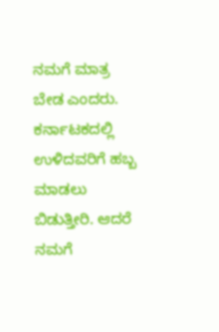ನಮಗೆ ಮಾತ್ರ ಬೇಡ ಎಂದರು. ಕರ್ನಾಟಕದಲ್ಲಿ ಉಳಿದವರಿಗೆ ಹಬ್ಬ ಮಾಡಲು ಬಿಡುತ್ತೀರಿ. ಆದರೆ ನಮಗೆ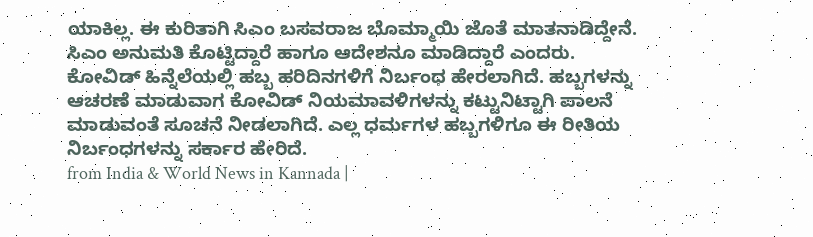ಯಾಕಿಲ್ಲ. ಈ ಕುರಿತಾಗಿ ಸಿಎಂ ಬಸವರಾಜ ಬೊಮ್ಮಾಯಿ ಜೊತೆ ಮಾತನಾಡಿದ್ದೇನೆ. ಸಿಎಂ ಅನುಮತಿ ಕೊಟ್ಟಿದ್ದಾರೆ ಹಾಗೂ ಆದೇಶನೂ ಮಾಡಿದ್ದಾರೆ ಎಂದರು. ಕೋವಿಡ್ ಹಿನ್ನೆಲೆಯಲ್ಲಿ ಹಬ್ಬ ಹರಿದಿನಗಳಿಗೆ ನಿರ್ಬಂಧ ಹೇರಲಾಗಿದೆ. ಹಬ್ಬಗಳನ್ನು ಆಚರಣೆ ಮಾಡುವಾಗ ಕೋವಿಡ್ ನಿಯಮಾವಳಿಗಳನ್ನು ಕಟ್ಟುನಿಟ್ಟಾಗಿ ಪಾಲನೆ ಮಾಡುವಂತೆ ಸೂಚನೆ ನೀಡಲಾಗಿದೆ. ಎಲ್ಲ ಧರ್ಮಗಳ ಹಬ್ಬಗಳಿಗೂ ಈ ರೀತಿಯ ನಿರ್ಬಂಧಗಳನ್ನು ಸರ್ಕಾರ ಹೇರಿದೆ.
from India & World News in Kannada |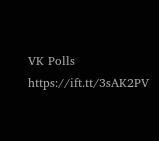VK Polls https://ift.tt/3sAK2PV